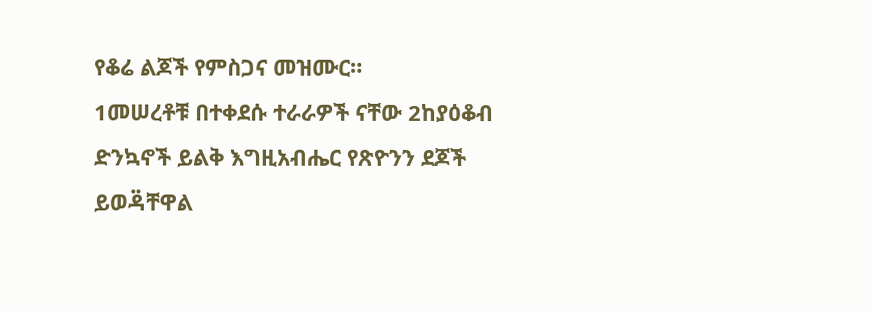የቆሬ ልጆች የምስጋና መዝሙር።
1መሠረቶቹ በተቀደሱ ተራራዎች ናቸው 2ከያዕቆብ ድንኳኖች ይልቅ እግዚአብሔር የጽዮንን ደጆች ይወዳ፟ቸዋል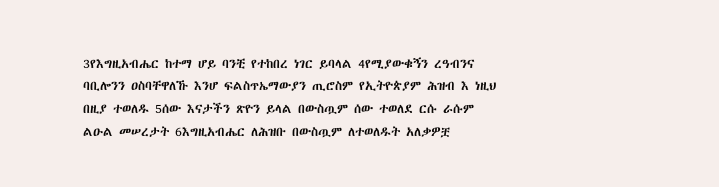3የእግዚአብሔር ከተማ ሆይ ባንቺ የተከበረ ነገር ይባላል 4የሚያውቁኝን ረዓብንና ባቢሎንን ዐስባቸዋለኹ እንሆ ፍልስጥኤማውያን ጢሮስም የኢትዮጵያም ሕዝብ እ ነዚህ በዚያ ተወለዱ 5ሰው እናታችን ጽዮን ይላል በውስጧም ሰው ተወለደ ርሱ ራሱም ልዑል መሠረታት 6እግዚአብሔር ለሕዝቡ በውስጧም ለተወለዱት አለቃዎቿ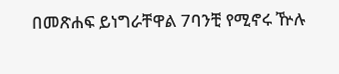በመጽሐፍ ይነግራቸዋል 7ባንቺ የሚኖሩ ዅሉ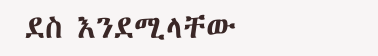ደስ እንደሚላቸው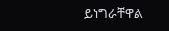ይነግራቸዋል